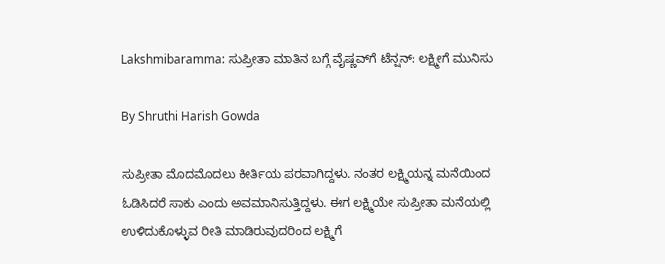Lakshmibaramma: ಸುಪ್ರೀತಾ ಮಾತಿನ ಬಗ್ಗೆ ವೈಷ್ಣವ್‌ಗೆ ಟೆನ್ಷನ್: ಲಕ್ಷ್ಮೀಗೆ ಮುನಿಸು

By Shruthi Harish Gowda

ಸುಪ್ರೀತಾ ಮೊದಮೊದಲು ಕೀರ್ತಿಯ ಪರವಾಗಿದ್ದಳು. ನಂತರ ಲಕ್ಷ್ಮಿಯನ್ನ ಮನೆಯಿಂದ ಓಡಿಸಿದರೆ ಸಾಕು ಎಂದು ಅವಮಾನಿಸುತ್ತಿದ್ದಳು. ಈಗ ಲಕ್ಷ್ಮಿಯೇ ಸುಪ್ರೀತಾ ಮನೆಯಲ್ಲಿ ಉಳಿದುಕೊಳ್ಳುವ ರೀತಿ ಮಾಡಿರುವುದರಿಂದ ಲಕ್ಷ್ಮಿಗೆ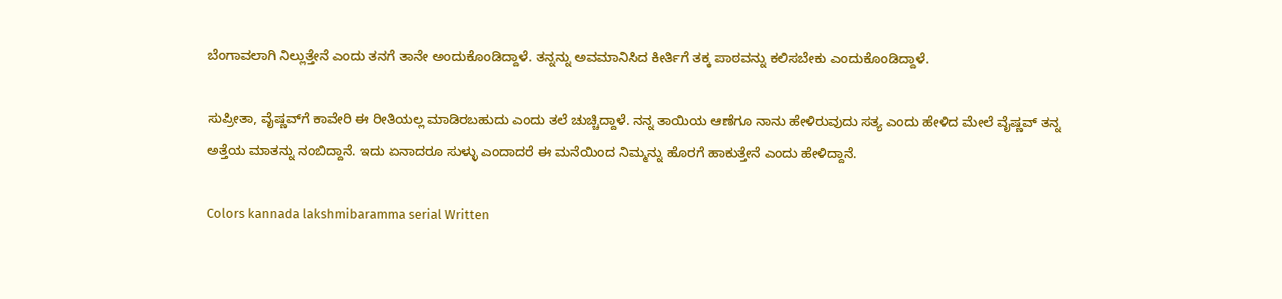ಬೆಂಗಾವಲಾಗಿ ನಿಲ್ಲುತ್ತೇನೆ ಎಂದು ತನಗೆ ತಾನೇ ಅಂದುಕೊಂಡಿದ್ದಾಳೆ. ತನ್ನನ್ನು ಅವಮಾನಿಸಿದ ಕೀರ್ತಿಗೆ ತಕ್ಕ ಪಾಠವನ್ನು ಕಲಿಸಬೇಕು ಎಂದುಕೊಂಡಿದ್ದಾಳೆ.

ಸುಪ್ರೀತಾ, ವೈಷ್ಣವ್‌ಗೆ ಕಾವೇರಿ ಈ ರೀತಿಯಲ್ಲ ಮಾಡಿರಬಹುದು ಎಂದು ತಲೆ ಚುಚ್ಚಿದ್ದಾಳೆ. ನನ್ನ ತಾಯಿಯ ಆಣೆಗೂ ನಾನು ಹೇಳಿರುವುದು ಸತ್ಯ ಎಂದು ಹೇಳಿದ ಮೇಲೆ ವೈಷ್ಣವ್ ತನ್ನ ಅತ್ತೆಯ ಮಾತನ್ನು ನಂಬಿದ್ದಾನೆ. ಇದು ಏನಾದರೂ ಸುಳ್ಳು ಎಂದಾದರೆ ಈ ಮನೆಯಿಂದ ನಿಮ್ಮನ್ನು ಹೊರಗೆ ಹಾಕುತ್ತೇನೆ ಎಂದು ಹೇಳಿದ್ದಾನೆ.

Colors kannada lakshmibaramma serial Written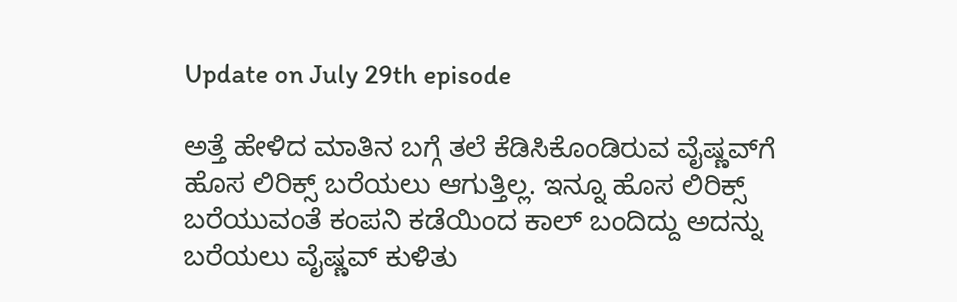Update on July 29th episode

ಅತ್ತೆ ಹೇಳಿದ ಮಾತಿನ ಬಗ್ಗೆ ತಲೆ ಕೆಡಿಸಿಕೊಂಡಿರುವ ವೈಷ್ಣವ್‌ಗೆ ಹೊಸ ಲಿರಿಕ್ಸ್ ಬರೆಯಲು ಆಗುತ್ತಿಲ್ಲ. ಇನ್ನೂ ಹೊಸ ಲಿರಿಕ್ಸ್ ಬರೆಯುವಂತೆ ಕಂಪನಿ ಕಡೆಯಿಂದ ಕಾಲ್ ಬಂದಿದ್ದು ಅದನ್ನು ಬರೆಯಲು ವೈಷ್ಣವ್ ಕುಳಿತು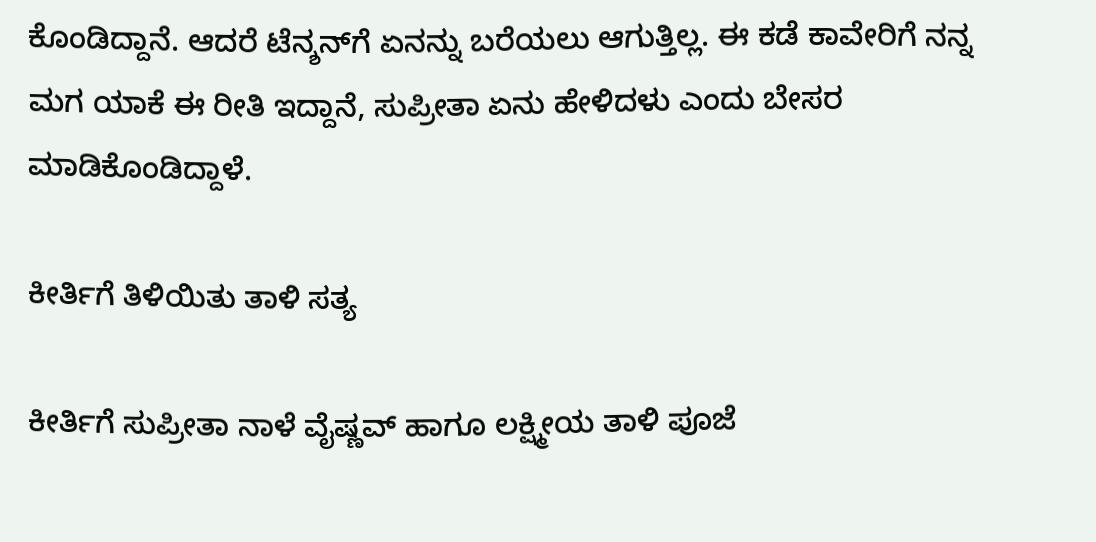ಕೊಂಡಿದ್ದಾನೆ. ಆದರೆ ಟೆನ್ಶನ್‌ಗೆ ಏನನ್ನು ಬರೆಯಲು ಆಗುತ್ತಿಲ್ಲ. ಈ ಕಡೆ ಕಾವೇರಿಗೆ ನನ್ನ ಮಗ ಯಾಕೆ ಈ ರೀತಿ ಇದ್ದಾನೆ, ಸುಪ್ರೀತಾ ಏನು ಹೇಳಿದಳು ಎಂದು ಬೇಸರ ಮಾಡಿಕೊಂಡಿದ್ದಾಳೆ.

ಕೀರ್ತಿಗೆ ತಿಳಿಯಿತು ತಾಳಿ ಸತ್ಯ

ಕೀರ್ತಿಗೆ ಸುಪ್ರೀತಾ ನಾಳೆ ವೈಷ್ಣವ್ ಹಾಗೂ ಲಕ್ಷ್ಮೀಯ ತಾಳಿ ಪೂಜೆ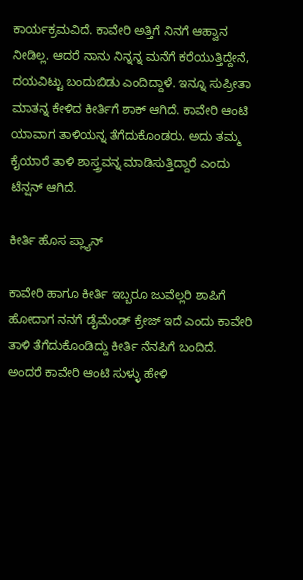ಕಾರ್ಯಕ್ರಮವಿದೆ. ಕಾವೇರಿ ಅತ್ತಿಗೆ ನಿನಗೆ ಆಹ್ವಾನ ನೀಡಿಲ್ಲ. ಆದರೆ ನಾನು ನಿನ್ನನ್ನ ಮನೆಗೆ ಕರೆಯುತ್ತಿದ್ದೇನೆ, ದಯವಿಟ್ಟು ಬಂದುಬಿಡು ಎಂದಿದ್ದಾಳೆ. ಇನ್ನೂ ಸುಪ್ರೀತಾ ಮಾತನ್ನ ಕೇಳಿದ ಕೀರ್ತಿಗೆ ಶಾಕ್ ಆಗಿದೆ. ಕಾವೇರಿ ಆಂಟಿ ಯಾವಾಗ ತಾಳಿಯನ್ನ ತೆಗೆದುಕೊಂಡರು. ಅದು ತಮ್ಮ ಕೈಯಾರೆ ತಾಳಿ ಶಾಸ್ತ್ರವನ್ನ ಮಾಡಿಸುತ್ತಿದ್ದಾರೆ ಎಂದು ಟೆನ್ಷನ್ ಆಗಿದೆ.

ಕೀರ್ತಿ ಹೊಸ ಪ್ಲ್ಯಾನ್

ಕಾವೇರಿ ಹಾಗೂ ಕೀರ್ತಿ ಇಬ್ಬರೂ ಜುವೆಲ್ಲರಿ ಶಾಪಿಗೆ ಹೋದಾಗ ನನಗೆ ಡೈಮೆಂಡ್‌‌ ಕ್ರೇಜ್ ಇದೆ ಎಂದು ಕಾವೇರಿ ತಾಳಿ ತೆಗೆದುಕೊಂಡಿದ್ದು ಕೀರ್ತಿ ನೆನಪಿಗೆ ಬಂದಿದೆ. ಅಂದರೆ ಕಾವೇರಿ ಆಂಟಿ ಸುಳ್ಳು ಹೇಳಿ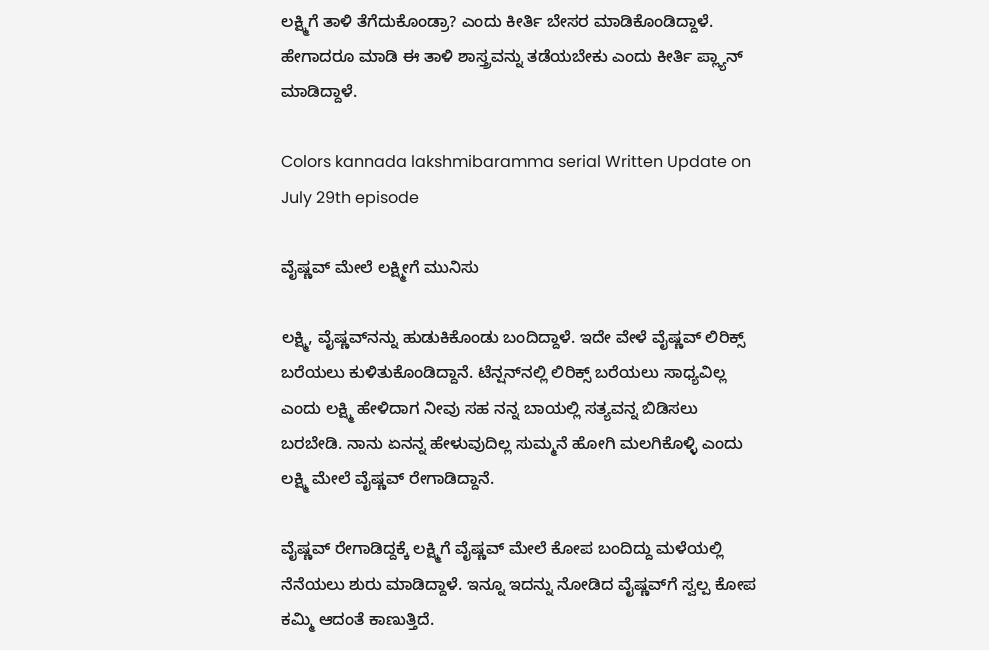ಲಕ್ಷ್ಮಿಗೆ ತಾಳಿ ತೆಗೆದುಕೊಂಡ್ರಾ? ಎಂದು ಕೀರ್ತಿ ಬೇಸರ ಮಾಡಿಕೊಂಡಿದ್ದಾಳೆ. ಹೇಗಾದರೂ ಮಾಡಿ ಈ ತಾಳಿ ಶಾಸ್ತ್ರವನ್ನು ತಡೆಯಬೇಕು ಎಂದು ಕೀರ್ತಿ ಪ್ಲ್ಯಾನ್ ಮಾಡಿದ್ದಾಳೆ.

Colors kannada lakshmibaramma serial Written Update on July 29th episode

ವೈಷ್ಣವ್ ಮೇಲೆ ಲಕ್ಷ್ಮೀಗೆ ಮುನಿಸು

ಲಕ್ಷ್ಮಿ, ವೈಷ್ಣವ್‌ನನ್ನು ಹುಡುಕಿಕೊಂಡು ಬಂದಿದ್ದಾಳೆ. ಇದೇ ವೇಳೆ ವೈಷ್ಣವ್ ಲಿರಿಕ್ಸ್ ಬರೆಯಲು ಕುಳಿತುಕೊಂಡಿದ್ದಾನೆ. ಟೆನ್ಷನ್‌ನಲ್ಲಿ ಲಿರಿಕ್ಸ್ ಬರೆಯಲು ಸಾಧ್ಯವಿಲ್ಲ ಎಂದು ಲಕ್ಷ್ಮಿ ಹೇಳಿದಾಗ ನೀವು ಸಹ ನನ್ನ ಬಾಯಲ್ಲಿ ಸತ್ಯವನ್ನ ಬಿಡಿಸಲು ಬರಬೇಡಿ. ನಾನು ಏನನ್ನ ಹೇಳುವುದಿಲ್ಲ ಸುಮ್ಮನೆ ಹೋಗಿ ಮಲಗಿಕೊಳ್ಳಿ ಎಂದು ಲಕ್ಷ್ಮಿ ಮೇಲೆ ವೈಷ್ಣವ್ ರೇಗಾಡಿದ್ದಾನೆ.

ವೈಷ್ಣವ್ ರೇಗಾಡಿದ್ದಕ್ಕೆ ಲಕ್ಷ್ಮಿಗೆ ವೈಷ್ಣವ್ ಮೇಲೆ ಕೋಪ ಬಂದಿದ್ದು ಮಳೆಯಲ್ಲಿ ನೆನೆಯಲು ಶುರು ಮಾಡಿದ್ದಾಳೆ. ಇನ್ನೂ ಇದನ್ನು ನೋಡಿದ ವೈಷ್ಣವ್‌ಗೆ ಸ್ವಲ್ಪ ಕೋಪ ಕಮ್ಮಿ ಆದಂತೆ ಕಾಣುತ್ತಿದೆ.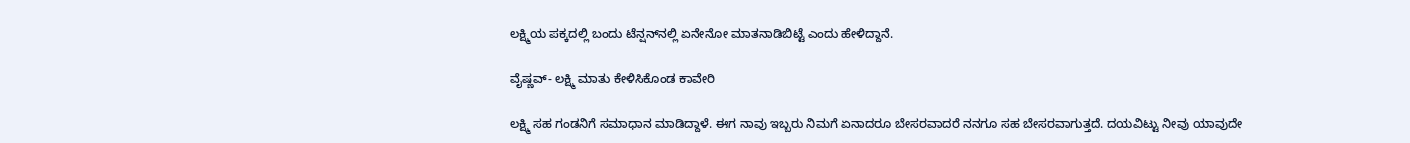ಲಕ್ಷ್ಮಿಯ ಪಕ್ಕದಲ್ಲಿ ಬಂದು ಟೆನ್ಷನ್‌ನಲ್ಲಿ ಏನೇನೋ ಮಾತನಾಡಿಬಿಟ್ಟೆ ಎಂದು ಹೇಳಿದ್ದಾನೆ.

ವೈಷ್ಣವ್- ಲಕ್ಷ್ಮಿ ಮಾತು ಕೇಳಿಸಿಕೊಂಡ ಕಾವೇರಿ

ಲಕ್ಷ್ಮಿ ಸಹ ಗಂಡನಿಗೆ ಸಮಾಧಾನ ಮಾಡಿದ್ದಾಳೆ. ಈಗ ನಾವು ಇಬ್ಬರು ನಿಮಗೆ ಏನಾದರೂ ಬೇಸರವಾದರೆ ನನಗೂ ಸಹ ಬೇಸರವಾಗುತ್ತದೆ. ದಯವಿಟ್ಟು ನೀವು ಯಾವುದೇ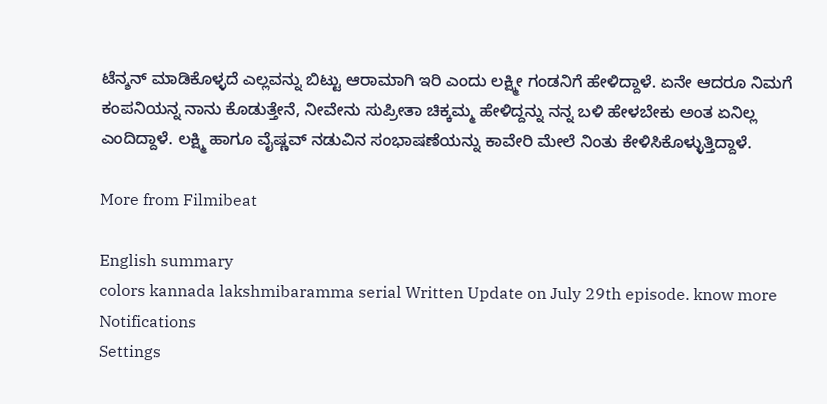ಟೆನ್ಶನ್ ಮಾಡಿಕೊಳ್ಳದೆ ಎಲ್ಲವನ್ನು ಬಿಟ್ಟು ಆರಾಮಾಗಿ ಇರಿ ಎಂದು ಲಕ್ಷ್ಮೀ ಗಂಡನಿಗೆ ಹೇಳಿದ್ದಾಳೆ. ಏನೇ ಆದರೂ ನಿಮಗೆ ಕಂಪನಿಯನ್ನ ನಾನು ಕೊಡುತ್ತೇನೆ, ನೀವೇನು ಸುಪ್ರೀತಾ ಚಿಕ್ಕಮ್ಮ ಹೇಳಿದ್ದನ್ನು ನನ್ನ ಬಳಿ ಹೇಳಬೇಕು ಅಂತ ಏನಿಲ್ಲ ಎಂದಿದ್ದಾಳೆ. ಲಕ್ಷ್ಮಿ ಹಾಗೂ ವೈಷ್ಣವ್ ನಡುವಿನ ಸಂಭಾಷಣೆಯನ್ನು ಕಾವೇರಿ ಮೇಲೆ ನಿಂತು ಕೇಳಿಸಿಕೊಳ್ಳುತ್ತಿದ್ದಾಳೆ.

More from Filmibeat

English summary
colors kannada lakshmibaramma serial Written Update on July 29th episode. know more
Notifications
Settings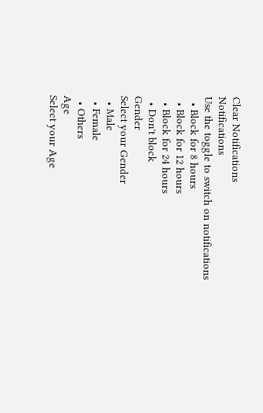Clear Notifications
Notifications
Use the toggle to switch on notifications
  • Block for 8 hours
  • Block for 12 hours
  • Block for 24 hours
  • Don't block
Gender
Select your Gender
  • Male
  • Female
  • Others
Age
Select your Age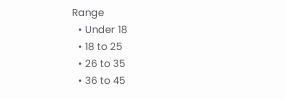Range
  • Under 18
  • 18 to 25
  • 26 to 35
  • 36 to 45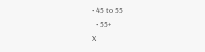• 45 to 55
  • 55+
X